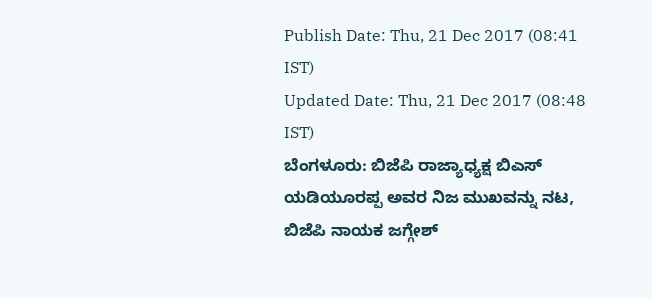Publish Date: Thu, 21 Dec 2017 (08:41 IST)
Updated Date: Thu, 21 Dec 2017 (08:48 IST)
ಬೆಂಗಳೂರು: ಬಿಜೆಪಿ ರಾಜ್ಯಾಧ್ಯಕ್ಷ ಬಿಎಸ್ ಯಡಿಯೂರಪ್ಪ ಅವರ ನಿಜ ಮುಖವನ್ನು ನಟ, ಬಿಜೆಪಿ ನಾಯಕ ಜಗ್ಗೇಶ್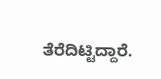ತೆರೆದಿಟ್ಟಿದ್ದಾರೆ.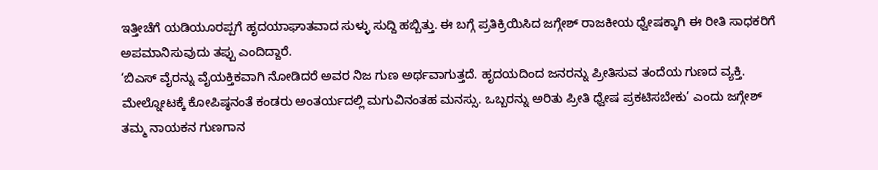ಇತ್ತೀಚೆಗೆ ಯಡಿಯೂರಪ್ಪಗೆ ಹೃದಯಾಘಾತವಾದ ಸುಳ್ಳು ಸುದ್ದಿ ಹಬ್ಬಿತ್ತು. ಈ ಬಗ್ಗೆ ಪ್ರತಿಕ್ರಿಯಿಸಿದ ಜಗ್ಗೇಶ್ ರಾಜಕೀಯ ಧ್ವೇಷಕ್ಕಾಗಿ ಈ ರೀತಿ ಸಾಧಕರಿಗೆ ಅಪಮಾನಿಸುವುದು ತಪ್ಪು ಎಂದಿದ್ದಾರೆ.
‘ಬಿಎಸ್ ವೈರನ್ನು ವೈಯಕ್ತಿಕವಾಗಿ ನೋಡಿದರೆ ಅವರ ನಿಜ ಗುಣ ಅರ್ಥವಾಗುತ್ತದೆ. ಹೃದಯದಿಂದ ಜನರನ್ನು ಪ್ರೀತಿಸುವ ತಂದೆಯ ಗುಣದ ವ್ಯಕ್ತಿ. ಮೇಲ್ನೋಟಕ್ಕೆ ಕೋಪಿಷ್ಠನಂತೆ ಕಂಡರು ಅಂತರ್ಯದಲ್ಲಿ ಮಗುವಿನಂತಹ ಮನಸ್ಸು. ಒಬ್ಬರನ್ನು ಅರಿತು ಪ್ರೀತಿ ಧ್ವೇಷ ಪ್ರಕಟಿಸಬೇಕು’ ಎಂದು ಜಗ್ಗೇಶ್ ತಮ್ಮ ನಾಯಕನ ಗುಣಗಾನ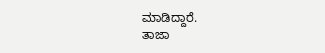ಮಾಡಿದ್ದಾರೆ.
ತಾಜಾ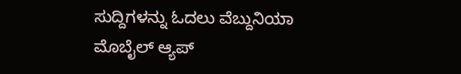ಸುದ್ದಿಗಳನ್ನು ಓದಲು ವೆಬ್ದುನಿಯಾ
ಮೊಬೈಲ್ ಆ್ಯಪ್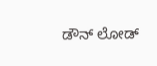ಡೌನ್ ಲೋಡ್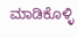ಮಾಡಿಕೊಳ್ಳಿ